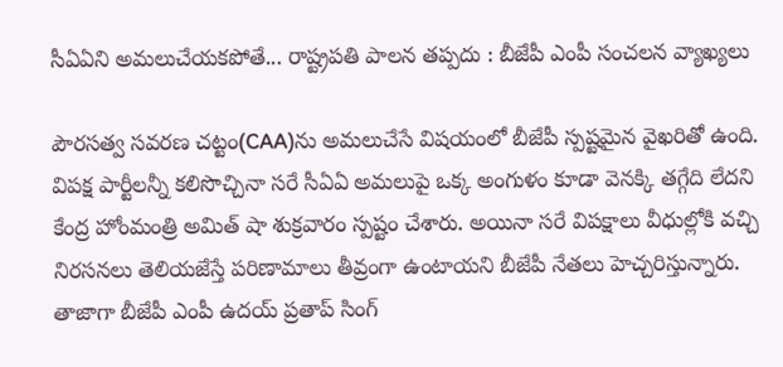సీఏఏని అమలుచేయకపోతే... రాష్ట్రపతి పాలన తప్పదు : బీజేపీ ఎంపీ సంచలన వ్యాఖ్యలు

పౌరసత్వ సవరణ చట్టం(CAA)ను అమలుచేసే విషయంలో బీజేపీ స్పష్టమైన వైఖరితో ఉంది. విపక్ష పార్టీలన్నీ కలిసొచ్చినా సరే సీఏఏ అమలుపై ఒక్క అంగుళం కూడా వెనక్కి తగ్గేది లేదని కేంద్ర హోంమంత్రి అమిత్ షా శుక్రవారం స్పష్టం చేశారు. అయినా సరే విపక్షాలు వీధుల్లోకి వచ్చి నిరసనలు తెలియజేస్తే పరిణామాలు తీవ్రంగా ఉంటాయని బీజేపీ నేతలు హెచ్చరిస్తున్నారు. తాజాగా బీజేపీ ఎంపీ ఉదయ్ ప్రతాప్ సింగ్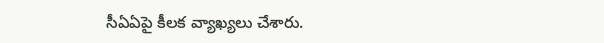సీఏఏపై కీలక వ్యాఖ్యలు చేశారు.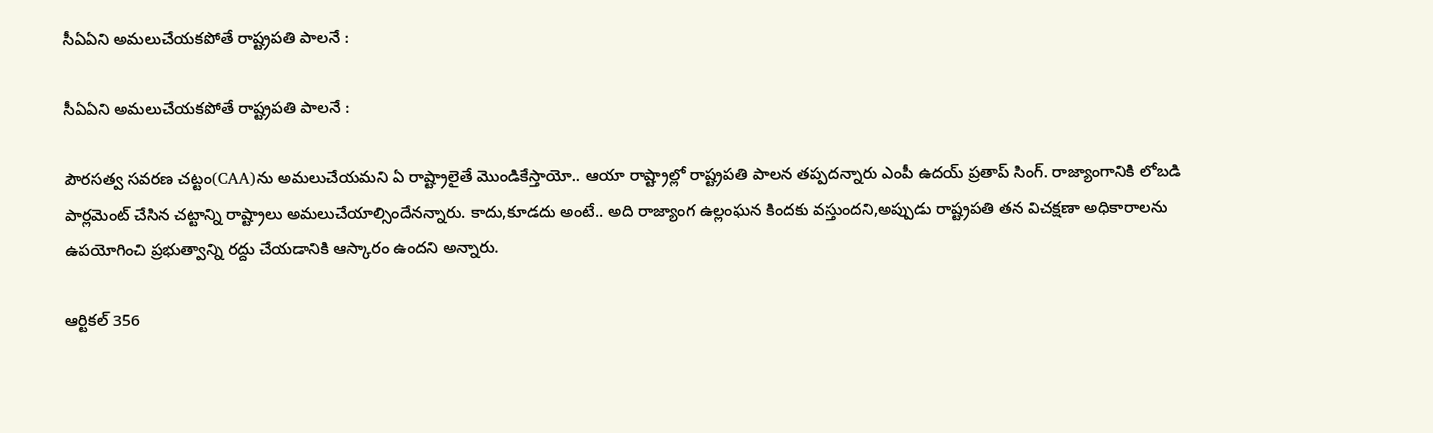సీఏఏని అమలుచేయకపోతే రాష్ట్రపతి పాలనే :

సీఏఏని అమలుచేయకపోతే రాష్ట్రపతి పాలనే :

పౌరసత్వ సవరణ చట్టం(CAA)ను అమలుచేయమని ఏ రాష్ట్రాలైతే మొండికేస్తాయో.. ఆయా రాష్ట్రాల్లో రాష్ట్రపతి పాలన తప్పదన్నారు ఎంపీ ఉదయ్ ప్రతాప్ సింగ్. రాజ్యాంగానికి లోబడి పార్లమెంట్ చేసిన చట్టాన్ని రాష్ట్రాలు అమలుచేయాల్సిందేనన్నారు. కాదు,కూడదు అంటే.. అది రాజ్యాంగ ఉల్లంఘన కిందకు వస్తుందని,అప్పుడు రాష్ట్రపతి తన విచక్షణా అధికారాలను ఉపయోగించి ప్రభుత్వాన్ని రద్దు చేయడానికి ఆస్కారం ఉందని అన్నారు.

ఆర్టికల్ 356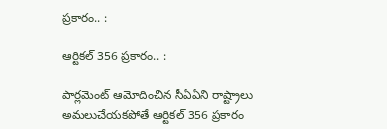ప్రకారం.. :

ఆర్టికల్ 356 ప్రకారం.. :

పార్లమెంట్ ఆమోదించిన సీఏఏని రాష్ట్రాలు అమలుచేయకపోతే ఆర్టికల్ 356 ప్రకారం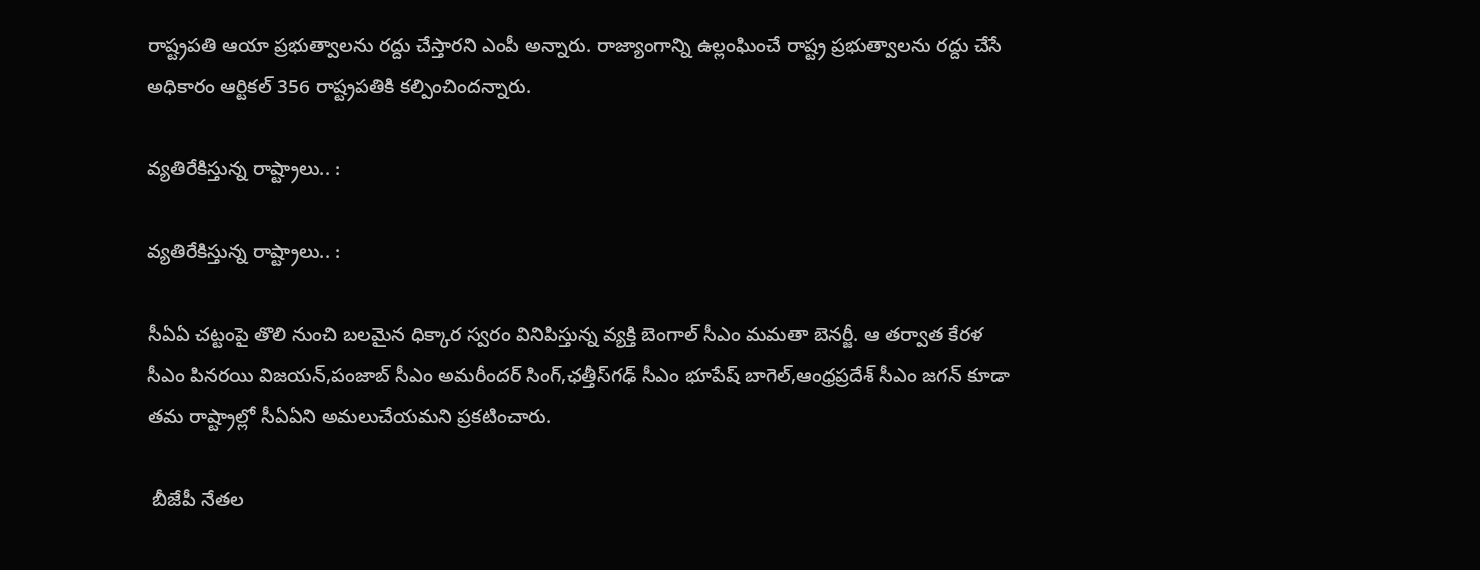రాష్ట్రపతి ఆయా ప్రభుత్వాలను రద్దు చేస్తారని ఎంపీ అన్నారు. రాజ్యాంగాన్ని ఉల్లంఘించే రాష్ట్ర ప్రభుత్వాలను రద్దు చేసే అధికారం ఆర్టికల్ 356 రాష్ట్రపతికి కల్పించిందన్నారు.

వ్యతిరేకిస్తున్న రాష్ట్రాలు.. :

వ్యతిరేకిస్తున్న రాష్ట్రాలు.. :

సీఏఏ చట్టంపై తొలి నుంచి బలమైన ధిక్కార స్వరం వినిపిస్తున్న వ్యక్తి బెంగాల్ సీఎం మమతా బెనర్జీ. ఆ తర్వాత కేరళ సీఎం పినరయి విజయన్,పంజాబ్ సీఎం అమరీందర్ సింగ్,ఛత్తీస్‌గఢ్ సీఎం భూపేష్ బాగెల్,ఆంధ్రప్రదేశ్ సీఎం జగన్ కూడా తమ రాష్ట్రాల్లో సీఏఏని అమలుచేయమని ప్రకటించారు.

 బీజేపీ నేతల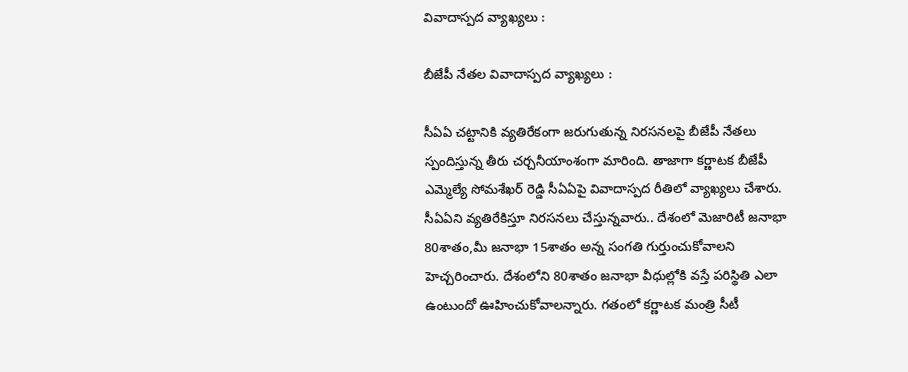వివాదాస్పద వ్యాఖ్యలు :

బీజేపీ నేతల వివాదాస్పద వ్యాఖ్యలు :

సీఏఏ చట్టానికి వ్యతిరేకంగా జరుగుతున్న నిరసనలపై బీజేపీ నేతలు స్పందిస్తున్న తీరు చర్చనీయాంశంగా మారింది. తాజాగా కర్ణాటక బీజేపీ ఎమ్మెల్యే సోమశేఖర్ రెడ్డి సీఏఏపై వివాదాస్పద రీతిలో వ్యాఖ్యలు చేశారు. సీఏఏని వ్యతిరేకిస్తూ నిరసనలు చేస్తున్నవారు.. దేశంలో మెజారిటీ జనాభా 80శాతం,మీ జనాభా 15శాతం అన్న సంగతి గుర్తుంచుకోవాలని హెచ్చరించారు. దేశంలోని 80శాతం జనాభా వీధుల్లోకి వస్తే పరిస్థితి ఎలా ఉంటుందో ఊహించుకోవాలన్నారు. గతంలో కర్ణాటక మంత్రి సీటీ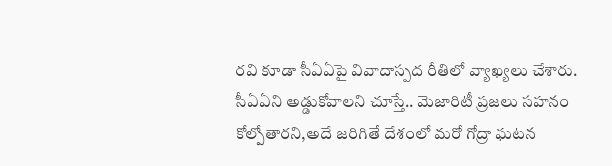రవి కూడా సీఏఏపై వివాదాస్పద రీతిలో వ్యాఖ్యలు చేశారు. సీఏఏని అడ్డుకోవాలని చూస్తే.. మెజారిటీ ప్రజలు సహనం కోల్పోతారని,అదే జరిగితే దేశంలో మరో గోద్రా ఘటన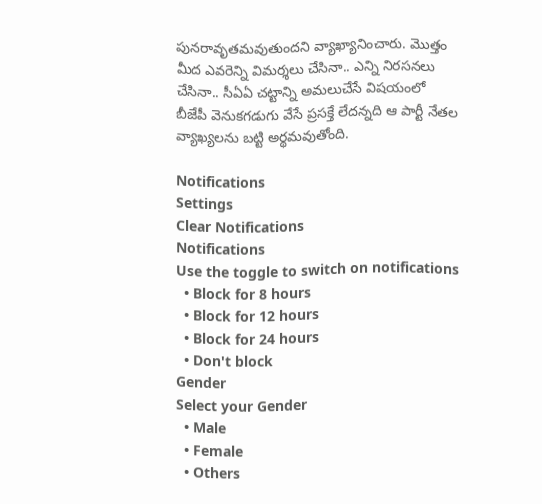పునరావృతమవుతుందని వ్యాఖ్యానించారు. మొత్తం మీద ఎవరెన్ని విమర్శలు చేసినా.. ఎన్ని నిరసనలు చేసినా.. సీఏఏ చట్టాన్ని అమలుచేసే విషయంలో
బీజేపీ వెనుకగడుగు వేసే ప్రసక్తే లేదన్నది ఆ పార్టీ నేతల వ్యాఖ్యలను బట్టి అర్థమవుతోంది.

Notifications
Settings
Clear Notifications
Notifications
Use the toggle to switch on notifications
  • Block for 8 hours
  • Block for 12 hours
  • Block for 24 hours
  • Don't block
Gender
Select your Gender
  • Male
  • Female
  • Others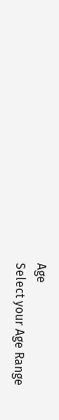Age
Select your Age Range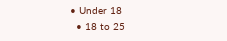• Under 18
  • 18 to 25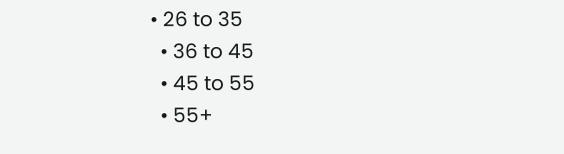• 26 to 35
  • 36 to 45
  • 45 to 55
  • 55+